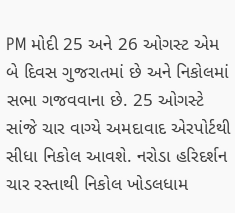PM મોદી 25 અને 26 ઓગસ્ટ એમ બે દિવસ ગુજરાતમાં છે અને નિકોલમાં સભા ગજવવાના છે. 25 ઓગસ્ટે સાંજે ચાર વાગ્યે અમદાવાદ એરપોર્ટથી સીધા નિકોલ આવશે. નરોડા હરિદર્શન ચાર રસ્તાથી નિકોલ ખોડલધામ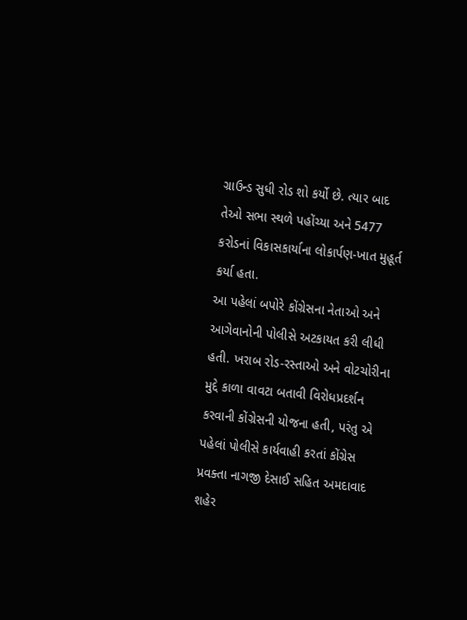ગ્રાઉન્ડ સુધી રોડ શો કર્યો છે. ત્યાર બાદ તેઓ સભા સ્થળે પહોંચ્યા અને 5477 કરોડનાં વિકાસકાર્યાના લોકાર્પણ-ખાત મુહૂર્ત કર્યા હતા.
આ પહેલાં બપોરે કોંગ્રેસના નેતાઓ અને આગેવાનોની પોલીસે અટકાયત કરી લીધી હતી. ખરાબ રોડ-રસ્તાઓ અને વોટચોરીના મુદ્દે કાળા વાવટા બતાવી વિરોધપ્રદર્શન કરવાની કોંગ્રેસની યોજના હતી, પરંતુ એ પહેલાં પોલીસે કાર્યવાહી કરતાં કોંગ્રેસ પ્રવક્તા નાગજી દેસાઈ સહિત અમદાવાદ શહેર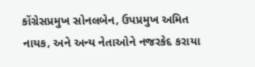કોંગ્રેસપ્રમુખ સોનલબેન, ઉપપ્રમુખ અમિત નાયક, અને અન્ય નેતાઓને નજરકેદ કરાયા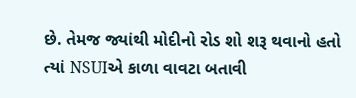છે. તેમજ જ્યાંથી મોદીનો રોડ શો શરૂ થવાનો હતો ત્યાં NSUIએ કાળા વાવટા બતાવી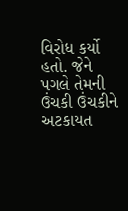વિરોધ કર્યો હતો. જેને પગલે તેમની ઉંચકી ઉંચકીને અટકાયત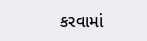કરવામાં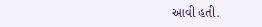આવી હતી.